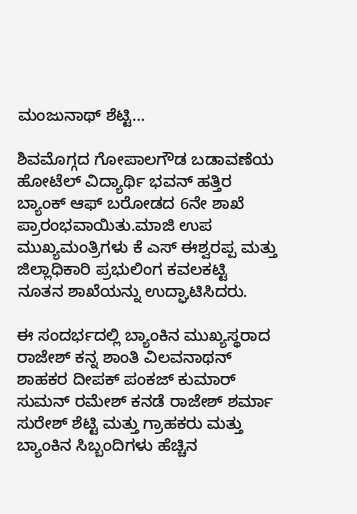ಮಂಜುನಾಥ್ ಶೆಟ್ಟಿ…

ಶಿವಮೊಗ್ಗದ ಗೋಪಾಲಗೌಡ ಬಡಾವಣೆಯ ಹೋಟೆಲ್ ವಿದ್ಯಾರ್ಥಿ ಭವನ್ ಹತ್ತಿರ ಬ್ಯಾಂಕ್ ಆಫ್ ಬರೋಡದ 6ನೇ ಶಾಖೆ ಪ್ರಾರಂಭವಾಯಿತು.ಮಾಜಿ ಉಪ ಮುಖ್ಯಮಂತ್ರಿಗಳು ಕೆ ಎಸ್ ಈಶ್ವರಪ್ಪ ಮತ್ತು ಜಿಲ್ಲಾಧಿಕಾರಿ ಪ್ರಭುಲಿಂಗ ಕವಲಕಟ್ಟಿ ನೂತನ ಶಾಖೆಯನ್ನು ಉದ್ಘಾಟಿಸಿದರು.

ಈ ಸಂದರ್ಭದಲ್ಲಿ ಬ್ಯಾಂಕಿನ ಮುಖ್ಯಸ್ಥರಾದ ರಾಜೇಶ್ ಕನ್ನ ಶಾಂತಿ ವಿಲವನಾಥನ್ ಶಾಹಕರ ದೀಪಕ್ ಪಂಕಜ್ ಕುಮಾರ್ ಸುಮನ್ ರಮೇಶ್ ಕನಡೆ ರಾಜೇಶ್ ಶರ್ಮಾ ಸುರೇಶ್ ಶೆಟ್ಟಿ ಮತ್ತು ಗ್ರಾಹಕರು ಮತ್ತು ಬ್ಯಾಂಕಿನ ಸಿಬ್ಬಂದಿಗಳು ಹೆಚ್ಚಿನ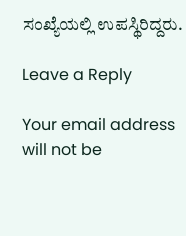ಸಂಖ್ಯೆಯಲ್ಲಿ ಉಪಸ್ಥಿರಿದ್ದರು.

Leave a Reply

Your email address will not be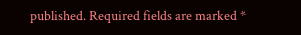published. Required fields are marked *